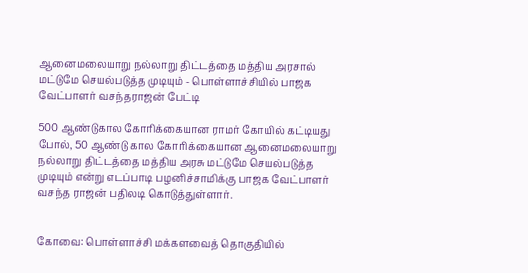ஆனைமலையாறு நல்லாறு திட்டத்தை மத்திய அரசால் மட்டுமே செயல்படுத்த முடியும் - பொள்ளாச்சியில் பாஜக வேட்பாளர் வசந்தராஜன் பேட்டி

500 ஆண்டுகால கோரிக்கையான ராமர் கோயில் கட்டியது போல், 50 ஆண்டு கால கோரிக்கையான ஆனைமலையாறு நல்லாறு திட்டத்தை மத்திய அரசு மட்டுமே செயல்படுத்த முடியும் என்று எடப்பாடி பழனிச்சாமிக்கு பாஜக வேட்பாளர் வசந்த ராஜன் பதிலடி கொடுத்துள்ளார்.


கோவை: பொள்ளாச்சி மக்களவைத் தொகுதியில்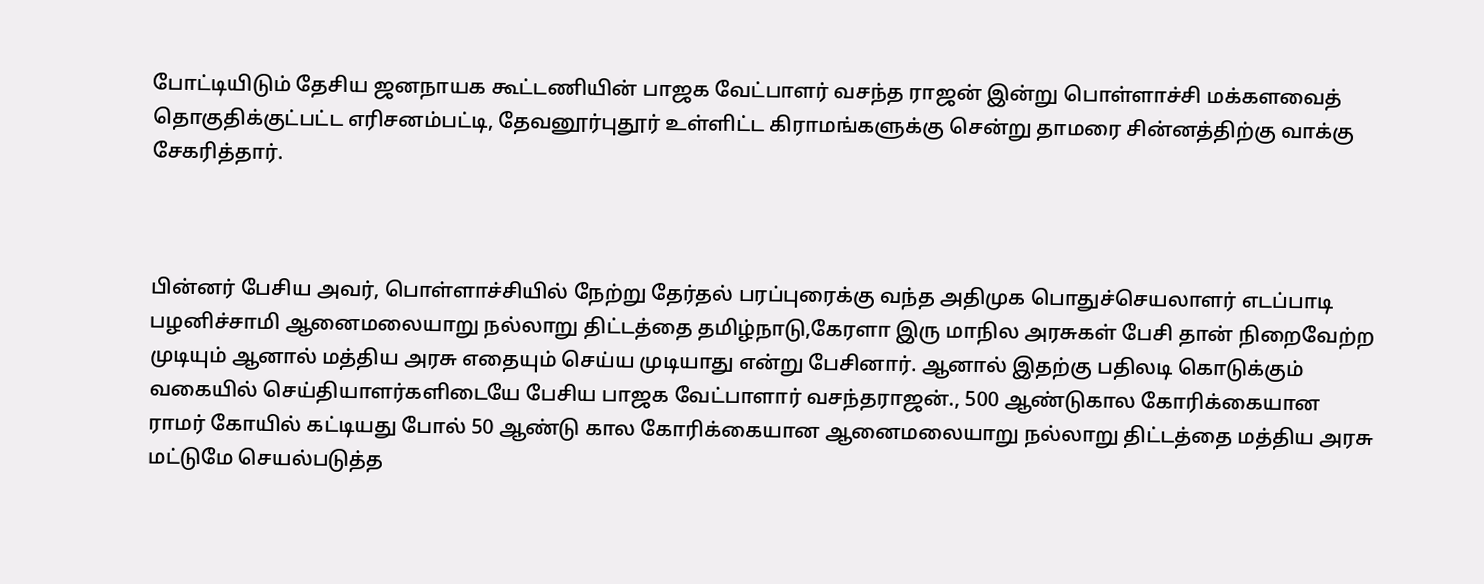போட்டியிடும் தேசிய ஜனநாயக கூட்டணியின் பாஜக வேட்பாளர் வசந்த ராஜன் இன்று பொள்ளாச்சி மக்களவைத் தொகுதிக்குட்பட்ட எரிசனம்பட்டி, தேவனூர்புதூர் உள்ளிட்ட கிராமங்களுக்கு சென்று தாமரை சின்னத்திற்கு வாக்கு சேகரித்தார்.



பின்னர் பேசிய அவர், பொள்ளாச்சியில் நேற்று தேர்தல் பரப்புரைக்கு வந்த அதிமுக பொதுச்செயலாளர் எடப்பாடி பழனிச்சாமி ஆனைமலையாறு நல்லாறு திட்டத்தை தமிழ்நாடு,கேரளா இரு மாநில அரசுகள் பேசி தான் நிறைவேற்ற முடியும் ஆனால் மத்திய அரசு எதையும் செய்ய முடியாது என்று பேசினார். ஆனால் இதற்கு பதிலடி கொடுக்கும் வகையில் செய்தியாளர்களிடையே பேசிய பாஜக வேட்பாளார் வசந்தராஜன்., 500 ஆண்டுகால கோரிக்கையான ராமர் கோயில் கட்டியது போல் 50 ஆண்டு கால கோரிக்கையான ஆனைமலையாறு நல்லாறு திட்டத்தை மத்திய அரசு மட்டுமே செயல்படுத்த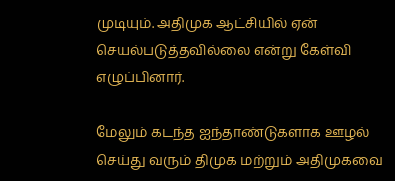முடியும். அதிமுக ஆட்சியில் ஏன் செயல்படுத்தவில்லை என்று கேள்வி எழுப்பினார்.

மேலும் கடந்த ஐந்தாண்டுகளாக ஊழல் செய்து வரும் திமுக மற்றும் அதிமுகவை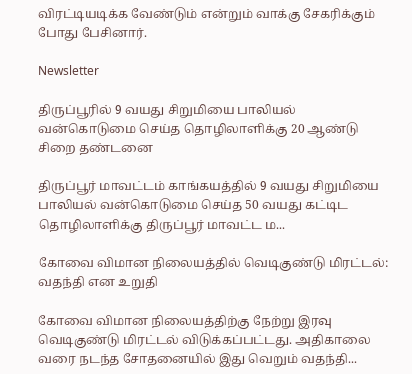விரட்டியடிக்க வேண்டும் என்றும் வாக்கு சேகரிக்கும் போது பேசினார்.

Newsletter

திருப்பூரில் 9 வயது சிறுமியை பாலியல் வன்கொடுமை செய்த தொழிலாளிக்கு 20 ஆண்டு சிறை தண்டனை

திருப்பூர் மாவட்டம் காங்கயத்தில் 9 வயது சிறுமியை பாலியல் வன்கொடுமை செய்த 50 வயது கட்டிட தொழிலாளிக்கு திருப்பூர் மாவட்ட ம...

கோவை விமான நிலையத்தில் வெடிகுண்டு மிரட்டல்: வதந்தி என உறுதி

கோவை விமான நிலையத்திற்கு நேற்று இரவு வெடிகுண்டு மிரட்டல் விடுக்கப்பட்டது. அதிகாலை வரை நடந்த சோதனையில் இது வெறும் வதந்தி...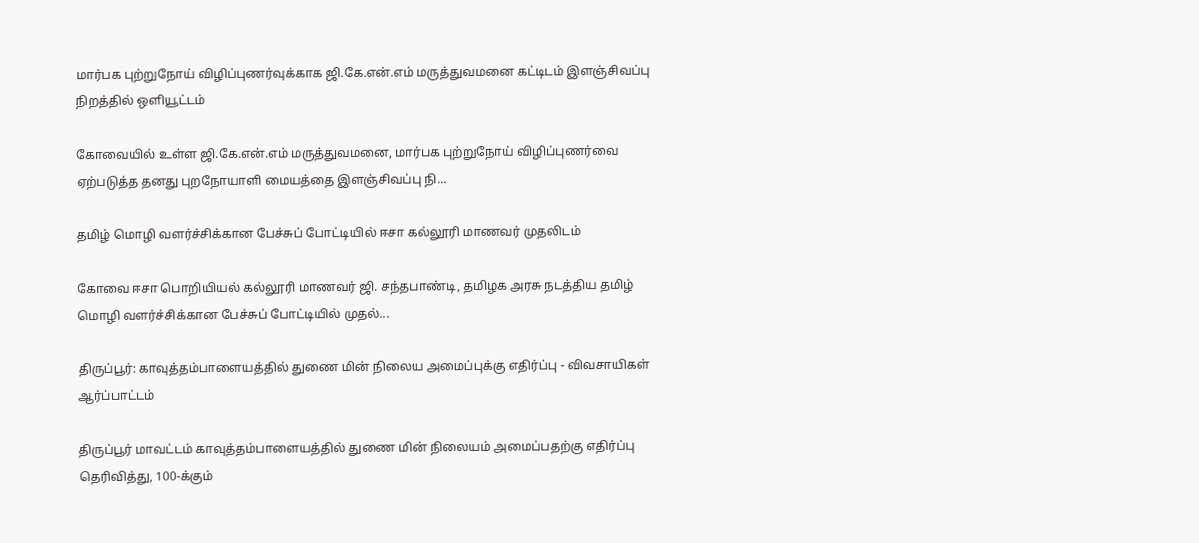மார்பக புற்றுநோய் விழிப்புணர்வுக்காக ஜி.கே.என்.எம் மருத்துவமனை கட்டிடம் இளஞ்சிவப்பு நிறத்தில் ஒளியூட்டம்

கோவையில் உள்ள ஜி.கே.என்.எம் மருத்துவமனை, மார்பக புற்றுநோய் விழிப்புணர்வை ஏற்படுத்த தனது புறநோயாளி மையத்தை இளஞ்சிவப்பு நி...

தமிழ் மொழி வளர்ச்சிக்கான பேச்சுப் போட்டியில் ஈசா கல்லூரி மாணவர் முதலிடம்

கோவை ஈசா பொறியியல் கல்லூரி மாணவர் ஜி. சந்தபாண்டி, தமிழக அரசு நடத்திய தமிழ் மொழி வளர்ச்சிக்கான பேச்சுப் போட்டியில் முதல்...

திருப்பூர்: காவுத்தம்பாளையத்தில் துணை மின் நிலைய அமைப்புக்கு எதிர்ப்பு - விவசாயிகள் ஆர்ப்பாட்டம்

திருப்பூர் மாவட்டம் காவுத்தம்பாளையத்தில் துணை மின் நிலையம் அமைப்பதற்கு எதிர்ப்பு தெரிவித்து, 100-க்கும்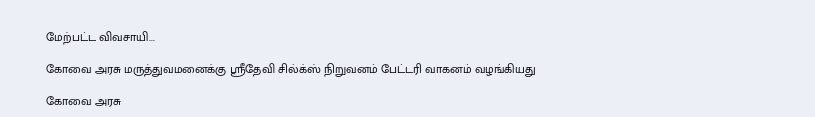மேற்பட்ட விவசாயி...

கோவை அரசு மருத்துவமனைக்கு ஸ்ரீதேவி சில்க்ஸ் நிறுவனம் பேட்டரி வாகனம் வழங்கியது

கோவை அரசு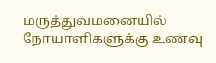மருத்துவமனையில் நோயாளிகளுக்கு உணவு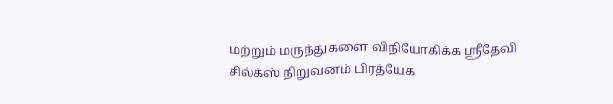மற்றும் மருந்துகளை விநியோகிக்க ஸ்ரீதேவி சில்க்ஸ் நிறுவனம் பிரத்யேக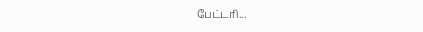பேட்டரி...